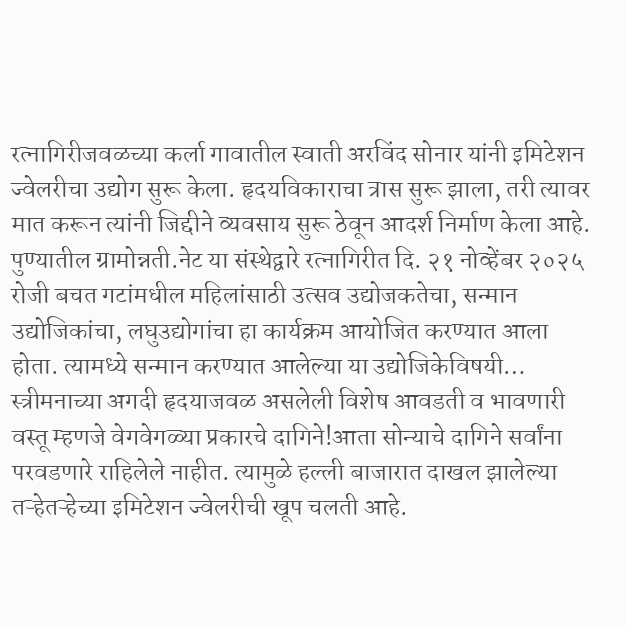रत्नागिरीजवळच्या कर्ला गावातील स्वाती अरविंद सोनार यांनी इमिटेशन ज्वेलरीचा उद्योग सुरू केला. हृदयविकाराचा त्रास सुरू झाला, तरी त्यावर मात करून त्यांनी जिद्दीने व्यवसाय सुरू ठेवून आदर्श निर्माण केला आहे.
पुण्यातील ग्रामोन्नती.नेट या संस्थेद्वारे रत्नागिरीत दि. २१ नोव्हेंबर २०२५ रोजी बचत गटांमधील महिलांसाठी उत्सव उद्योजकतेचा, सन्मान उद्योजिकांचा, लघुउद्योगांचा हा कार्यक्रम आयोजित करण्यात आला होता. त्यामध्ये सन्मान करण्यात आलेल्या या उद्योजिकेविषयी…
स्त्रीमनाच्या अगदी हृदयाजवळ असलेली विशेष आवडती व भावणारी वस्तू म्हणजे वेगवेगळ्या प्रकारचे दागिने!आता सोन्याचे दागिने सर्वांना परवडणारे राहिलेले नाहीत. त्यामुळे हल्ली बाजारात दाखल झालेल्या तऱ्हेतऱ्हेच्या इमिटेशन ज्वेलरीची खूप चलती आहे.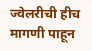ज्वेलरीची हीच मागणी पाहून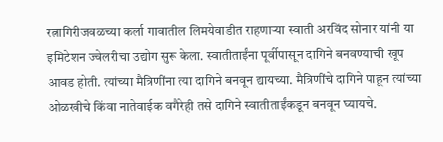रत्नागिरीजवळच्या कर्ला गावातील लिमयेवाडीत राहणाऱ्या स्वाती अरविंद सोनार यांनी या इमिटेशन ज्वेलरीचा उद्योग सुरू केला. स्वातीताईंना पूर्वीपासून दागिने बनवण्याची खूप आवड होती. त्यांच्या मैत्रिणींना त्या दागिने बनवून द्यायच्या. मैत्रिणींचे दागिने पाहून त्यांच्या ओळखीचे किंवा नातेवाईक वगैरेही तसे दागिने स्वातीताईंकडून बनवून घ्यायचे.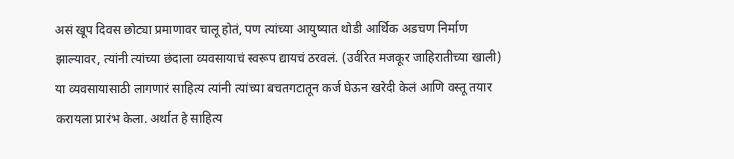असं खूप दिवस छोट्या प्रमाणावर चालू होतं, पण त्यांच्या आयुष्यात थोडी आर्थिक अडचण निर्माण झाल्यावर, त्यांनी त्यांच्या छंदाला व्यवसायाचं स्वरूप द्यायचं ठरवलं. (उर्वरित मजकूर जाहिरातीच्या खाली)
या व्यवसायासाठी लागणारं साहित्य त्यांनी त्यांच्या बचतगटातून कर्ज घेऊन खरेदी केलं आणि वस्तू तयार करायला प्रारंभ केला. अर्थात हे साहित्य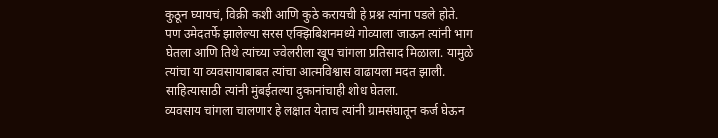कुठून घ्यायचं, विक्री कशी आणि कुठे करायची हे प्रश्न त्यांना पडले होते.
पण उमेदतर्फे झालेल्या सरस एक्झिबिशनमध्ये गोव्याला जाऊन त्यांनी भाग घेतला आणि तिथे त्यांच्या ज्वेलरीला खूप चांगला प्रतिसाद मिळाला. यामुळे त्यांचा या व्यवसायाबाबत त्यांचा आत्मविश्वास वाढायला मदत झाली. साहित्यासाठी त्यांनी मुंबईतल्या दुकानांचाही शोध घेतला.
व्यवसाय चांगला चालणार हे लक्षात येताच त्यांनी ग्रामसंघातून कर्ज घेऊन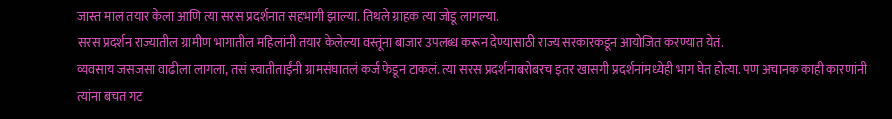जास्त माल तयार केला आणि त्या सरस प्रदर्शनात सहभागी झाल्या. तिथले ग्राहक त्या जोडू लागल्या.
सरस प्रदर्शन राज्यातील ग्रामीण भागातील महिलांनी तयार केलेल्या वस्तूंना बाजार उपलब्ध करून देण्यासाठी राज्य सरकारकडून आयोजित करण्यात येतं.
व्यवसाय जसजसा वाढीला लागला, तसं स्वातीताईंनी ग्रामसंघातलं कर्ज फेडून टाकलं. त्या सरस प्रदर्शनाबरोबरच इतर खासगी प्रदर्शनांमध्येही भाग घेत होत्या. पण अचानक काही कारणांनी त्यांना बचत गट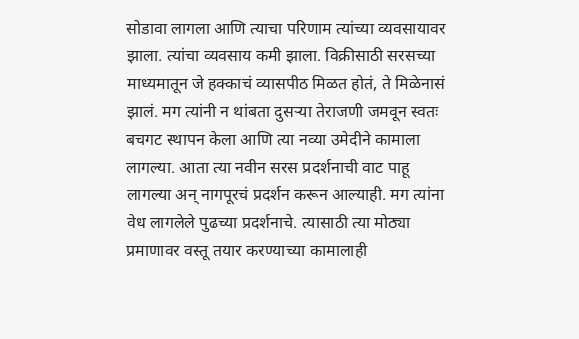सोडावा लागला आणि त्याचा परिणाम त्यांच्या व्यवसायावर झाला. त्यांचा व्यवसाय कमी झाला. विक्रीसाठी सरसच्या माध्यमातून जे हक्काचं व्यासपीठ मिळत होतं, ते मिळेनासं झालं. मग त्यांनी न थांबता दुसऱ्या तेराजणी जमवून स्वतः बचगट स्थापन केला आणि त्या नव्या उमेदीने कामाला लागल्या. आता त्या नवीन सरस प्रदर्शनाची वाट पाहू लागल्या अन् नागपूरचं प्रदर्शन करून आल्याही. मग त्यांना वेध लागलेले पुढच्या प्रदर्शनाचे. त्यासाठी त्या मोठ्या प्रमाणावर वस्तू तयार करण्याच्या कामालाही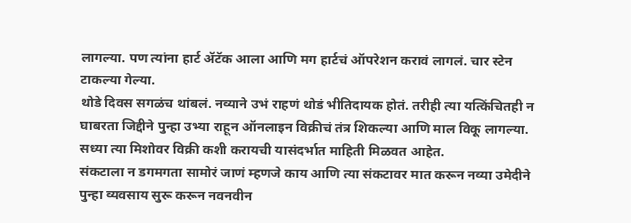लागल्या. पण त्यांना हार्ट ॲटॅक आला आणि मग हार्टचं ऑपरेशन करावं लागलं. चार स्टेन टाकल्या गेल्या.
थोडे दिवस सगळंच थांबलं. नव्याने उभं राहणं थोडं भीतिदायक होतं. तरीही त्या यत्किंचितही न घाबरता जिद्दीने पुन्हा उभ्या राहून ऑनलाइन विक्रीचं तंत्र शिकल्या आणि माल विकू लागल्या. सध्या त्या मिशोवर विक्री कशी करायची यासंदर्भात माहिती मिळवत आहेत.
संकटाला न डगमगता सामोरं जाणं म्हणजे काय आणि त्या संकटावर मात करून नव्या उमेदीने पुन्हा व्यवसाय सुरू करून नवनवीन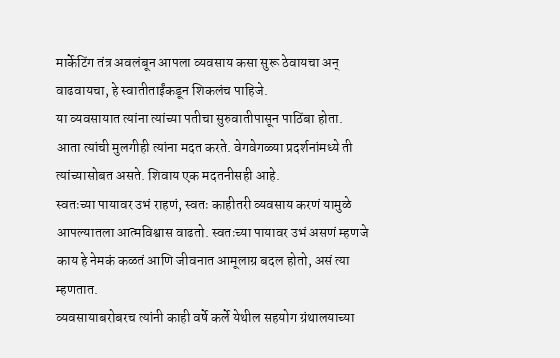मार्केटिंग तंत्र अवलंबून आपला व्यवसाय कसा सुरू ठेवायचा अन् वाढवायचा, हे स्वातीताईंकडून शिकलंच पाहिजे.
या व्यवसायात त्यांना त्यांच्या पतीचा सुरुवातीपासून पाठिंबा होता. आता त्यांची मुलगीही त्यांना मदत करते. वेगवेगळ्या प्रदर्शनांमध्ये ती त्यांच्यासोबत असते. शिवाय एक मदतनीसही आहे.
स्वतःच्या पायावर उभं राहणं, स्वतः काहीतरी व्यवसाय करणं यामुळे आपल्यातला आत्मविश्वास वाढतो. स्वतःच्या पायावर उभं असणं म्हणजे काय हे नेमकं कळतं आणि जीवनात आमूलाग्र बदल होतो, असं त्या म्हणतात.
व्यवसायाबरोबरच त्यांनी काही वर्षे कर्ले येथील सहयोग ग्रंथालयाच्या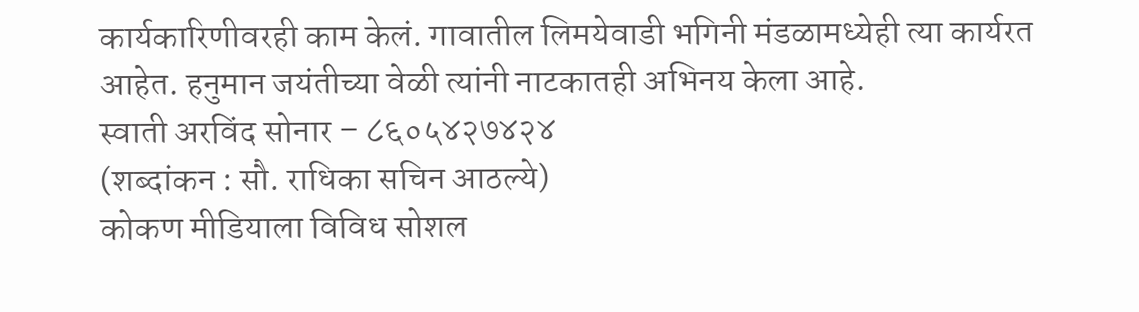कार्यकारिणीवरही काम केलं. गावातील लिमयेवाडी भगिनी मंडळामध्येही त्या कार्यरत आहेत. हनुमान जयंतीच्या वेळी त्यांनी नाटकातही अभिनय केला आहे.
स्वाती अरविंद सोनार – ८६०५४२७४२४
(शब्दांकन : सौ. राधिका सचिन आठल्ये)
कोकण मीडियाला विविध सोशल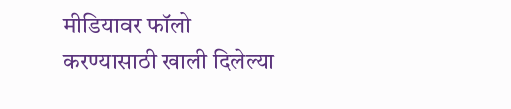मीडियावर फॉलो करण्यासाठी खाली दिलेल्या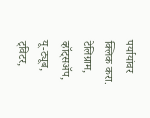पर्यायांवर क्लिक करा.
टेलिग्राम, व्हॉट्सॲप, यू-ट्यूब, ट्विटर,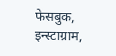फेसबुक, इन्स्टाग्राम,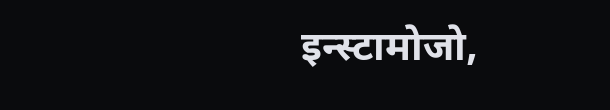इन्स्टामोजो,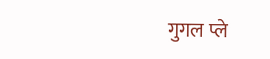गुगल प्ले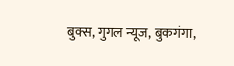बुक्स, गुगल न्यूज, बुकगंगा,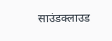साउंडक्लाउड